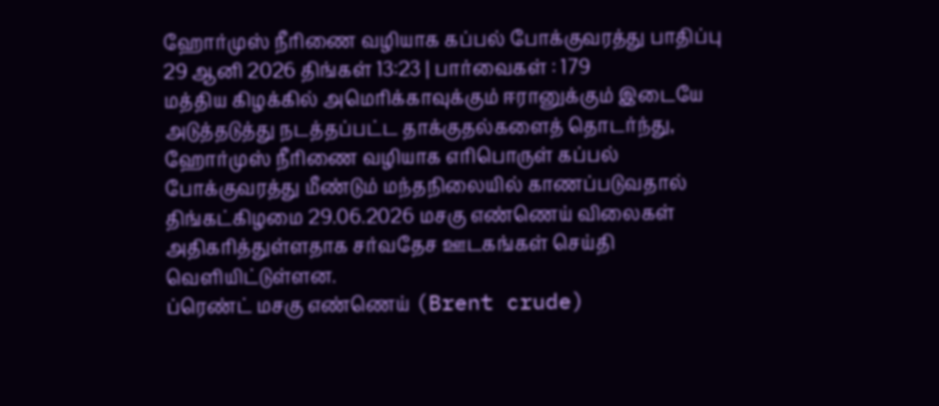ஹோர்முஸ் நீரிணை வழியாக கப்பல் போக்குவரத்து பாதிப்பு
29 ஆனி 2026 திங்கள் 13:23 | பார்வைகள் : 179
மத்திய கிழக்கில் அமெரிக்காவுக்கும் ஈரானுக்கும் இடையே அடுத்தடுத்து நடத்தப்பட்ட தாக்குதல்களைத் தொடர்ந்து, ஹோர்முஸ் நீரிணை வழியாக எரிபொருள் கப்பல் போக்குவரத்து மீண்டும் மந்தநிலையில் காணப்படுவதால் திங்கட்கிழமை 29.06.2026 மசகு எண்ணெய் விலைகள் அதிகரித்துள்ளதாக சர்வதேச ஊடகங்கள் செய்தி வெளியிட்டுள்ளன.
ப்ரெண்ட் மசகு எண்ணெய் (Brent crude)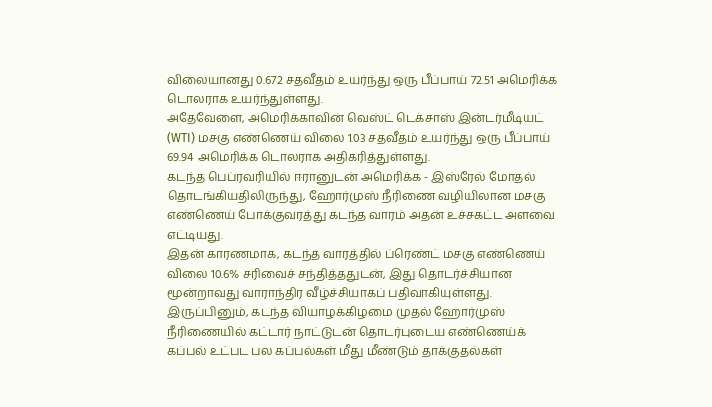விலையானது 0.672 சதவீதம் உயர்ந்து ஒரு பீப்பாய் 72.51 அமெரிக்க டொலராக உயர்ந்துள்ளது.
அதேவேளை, அமெரிக்காவின் வெஸ்ட் டெக்சாஸ் இன்டர்மீடியட் (WTI) மசகு எண்ணெய் விலை 1.03 சதவீதம் உயர்ந்து ஒரு பீப்பாய் 69.94 அமெரிக்க டொலராக அதிகரித்துள்ளது.
கடந்த பெப்ரவரியில் ஈரானுடன் அமெரிக்க - இஸ்ரேல் மோதல் தொடங்கியதிலிருந்து, ஹோர்முஸ் நீரிணை வழியிலான மசகு எண்ணெய் போக்குவரத்து கடந்த வாரம் அதன் உச்சகட்ட அளவை எட்டியது.
இதன் காரணமாக, கடந்த வாரத்தில் ப்ரெண்ட் மசகு எண்ணெய் விலை 10.6% சரிவைச் சந்தித்ததுடன், இது தொடர்ச்சியான மூன்றாவது வாராந்திர வீழ்ச்சியாகப் பதிவாகியுள்ளது.
இருப்பினும், கடந்த வியாழக்கிழமை முதல் ஹோர்முஸ் நீரிணையில் கட்டார் நாட்டுடன் தொடர்புடைய எண்ணெய்க் கப்பல் உட்பட பல கப்பல்கள் மீது மீண்டும் தாக்குதல்கள்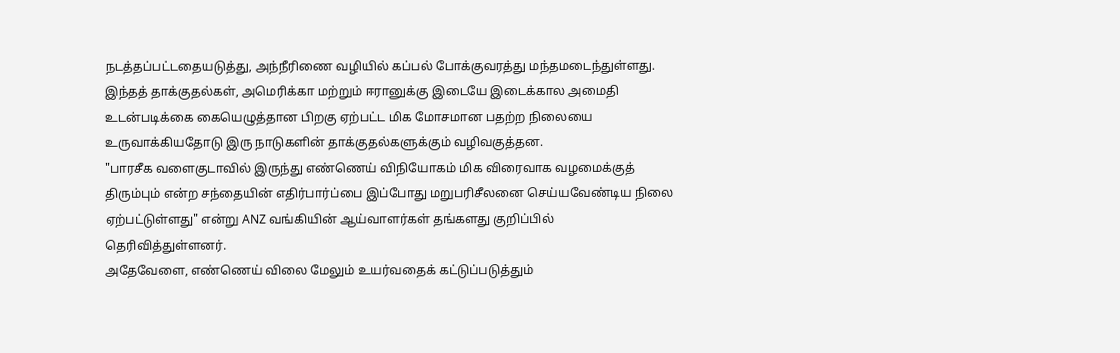நடத்தப்பட்டதையடுத்து, அந்நீரிணை வழியில் கப்பல் போக்குவரத்து மந்தமடைந்துள்ளது.
இந்தத் தாக்குதல்கள், அமெரிக்கா மற்றும் ஈரானுக்கு இடையே இடைக்கால அமைதி உடன்படிக்கை கையெழுத்தான பிறகு ஏற்பட்ட மிக மோசமான பதற்ற நிலையை உருவாக்கியதோடு இரு நாடுகளின் தாக்குதல்களுக்கும் வழிவகுத்தன.
"பாரசீக வளைகுடாவில் இருந்து எண்ணெய் விநியோகம் மிக விரைவாக வழமைக்குத் திரும்பும் என்ற சந்தையின் எதிர்பார்ப்பை இப்போது மறுபரிசீலனை செய்யவேண்டிய நிலை ஏற்பட்டுள்ளது" என்று ANZ வங்கியின் ஆய்வாளர்கள் தங்களது குறிப்பில் தெரிவித்துள்ளனர்.
அதேவேளை, எண்ணெய் விலை மேலும் உயர்வதைக் கட்டுப்படுத்தும்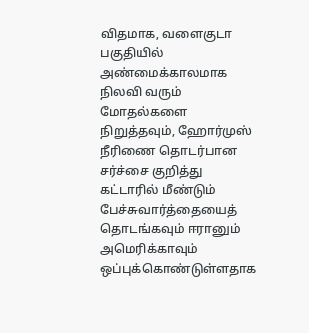விதமாக, வளைகுடா பகுதியில் அண்மைக்காலமாக நிலவி வரும் மோதல்களை நிறுத்தவும், ஹோர்முஸ் நீரிணை தொடர்பான சர்ச்சை குறித்து கட்டாரில் மீண்டும் பேச்சுவார்த்தையைத் தொடங்கவும் ஈரானும் அமெரிக்காவும் ஒப்புக்கொண்டுள்ளதாக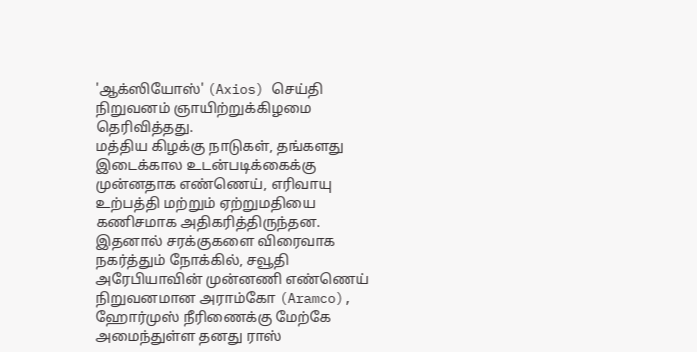'ஆக்ஸியோஸ்' (Axios) செய்தி நிறுவனம் ஞாயிற்றுக்கிழமை தெரிவித்தது.
மத்திய கிழக்கு நாடுகள், தங்களது இடைக்கால உடன்படிக்கைக்கு முன்னதாக எண்ணெய், எரிவாயு உற்பத்தி மற்றும் ஏற்றுமதியை கணிசமாக அதிகரித்திருந்தன.
இதனால் சரக்குகளை விரைவாக நகர்த்தும் நோக்கில், சவூதி அரேபியாவின் முன்னணி எண்ணெய் நிறுவனமான அராம்கோ (Aramco), ஹோர்முஸ் நீரிணைக்கு மேற்கே அமைந்துள்ள தனது ராஸ்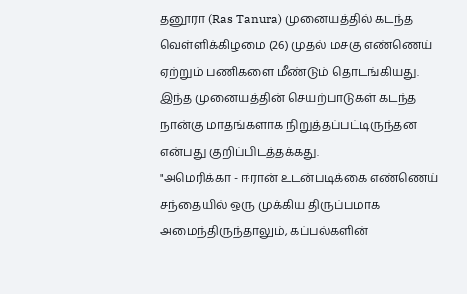தனூரா (Ras Tanura) முனையத்தில் கடந்த வெள்ளிக்கிழமை (26) முதல் மசகு எண்ணெய் ஏற்றும் பணிகளை மீண்டும் தொடங்கியது.
இந்த முனையத்தின் செயற்பாடுகள் கடந்த நான்கு மாதங்களாக நிறுத்தப்பட்டிருந்தன என்பது குறிப்பிடத்தக்கது.
"அமெரிக்கா - ஈரான் உடன்படிக்கை எண்ணெய் சந்தையில் ஒரு முக்கிய திருப்பமாக அமைந்திருந்தாலும், கப்பல்களின்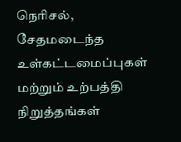நெரிசல், சேதமடைந்த உள்கட்டமைப்புகள் மற்றும் உற்பத்தி நிறுத்தங்கள்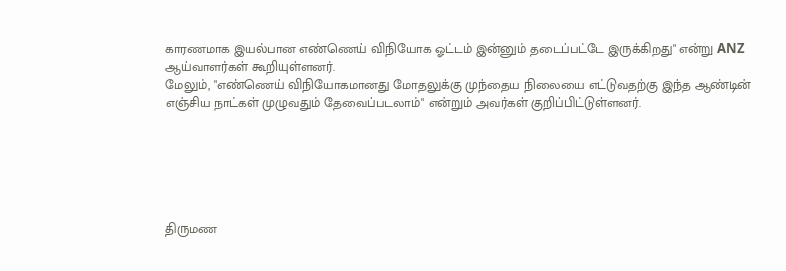காரணமாக இயல்பான எண்ணெய் விநியோக ஓட்டம் இன்னும் தடைப்பட்டே இருக்கிறது" என்று ANZ ஆய்வாளர்கள் கூறியுள்ளனர்.
மேலும், "எண்ணெய் விநியோகமானது மோதலுக்கு முந்தைய நிலையை எட்டுவதற்கு இந்த ஆண்டின் எஞ்சிய நாட்கள் முழுவதும் தேவைப்படலாம்" என்றும் அவர்கள் குறிப்பிட்டுள்ளனர்.






திருமண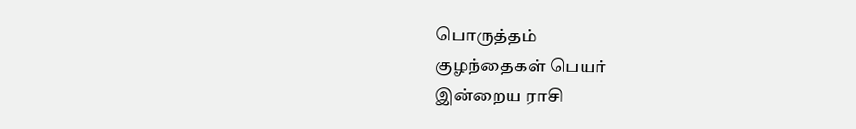பொருத்தம்
குழந்தைகள் பெயர்
இன்றைய ராசி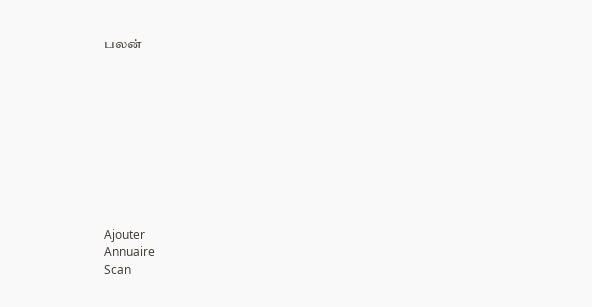பலன்










Ajouter
Annuaire
Scan